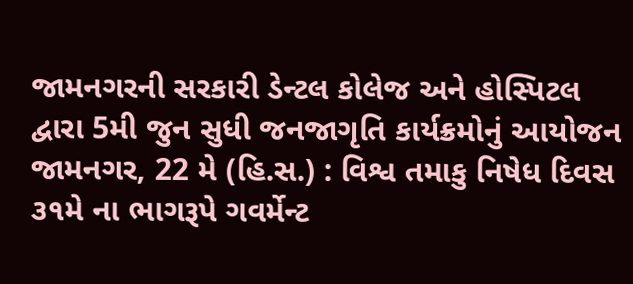જામનગરની સરકારી ડેન્ટલ કોલેજ અને હોસ્પિટલ દ્વારા 5મી જુન સુધી જનજાગૃતિ કાર્યક્રમોનું આયોજન
જામનગર, 22 મે (હિ.સ.) : વિશ્વ તમાકુ નિષેધ દિવસ ૩૧મે ના ભાગરૂપે ગવર્મેન્ટ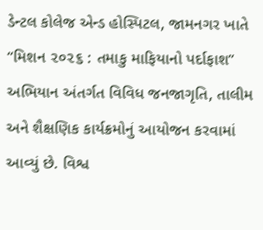ડેન્ટલ કોલેજ એન્ડ હોસ્પિટલ, જામનગર ખાતે “મિશન ૨૦૨૬ : તમાકુ માફિયાનો પર્દાફાશ” અભિયાન અંતર્ગત વિવિધ જનજાગૃતિ, તાલીમ અને શૈક્ષણિક કાર્યક્રમોનું આયોજન કરવામાં આવ્યું છે. વિશ્વ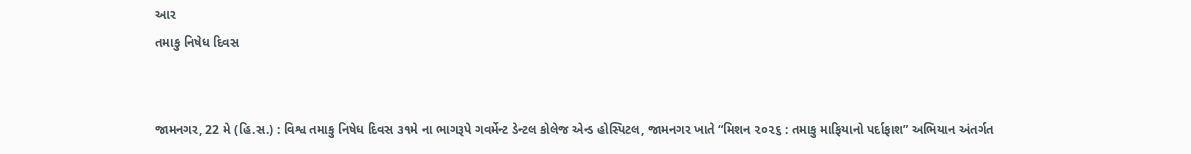આર
તમાકુ નિષેધ દિવસ


જામનગર, 22 મે (હિ.સ.) : વિશ્વ તમાકુ નિષેધ દિવસ ૩૧મે ના ભાગરૂપે ગવર્મેન્ટ ડેન્ટલ કોલેજ એન્ડ હોસ્પિટલ, જામનગર ખાતે “મિશન ૨૦૨૬ : તમાકુ માફિયાનો પર્દાફાશ” અભિયાન અંતર્ગત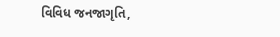વિવિધ જનજાગૃતિ,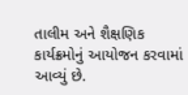તાલીમ અને શૈક્ષણિક કાર્યક્રમોનું આયોજન કરવામાં આવ્યું છે.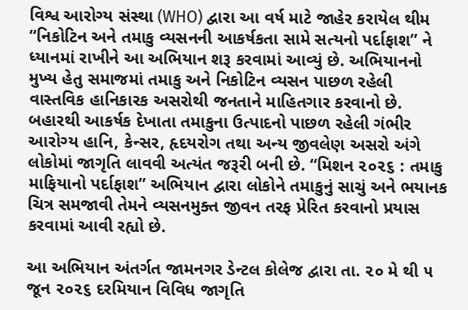વિશ્વ આરોગ્ય સંસ્થા (WHO) દ્વારા આ વર્ષ માટે જાહેર કરાયેલ થીમ “નિકોટિન અને તમાકુ વ્યસનની આકર્ષકતા સામે સત્યનો પર્દાફાશ” ને ધ્યાનમાં રાખીને આ અભિયાન શરૂ કરવામાં આવ્યું છે. અભિયાનનો મુખ્ય હેતુ સમાજમાં તમાકુ અને નિકોટિન વ્યસન પાછળ રહેલી વાસ્તવિક હાનિકારક અસરોથી જનતાને માહિતગાર કરવાનો છે. બહારથી આકર્ષક દેખાતા તમાકુના ઉત્પાદનો પાછળ રહેલી ગંભીર આરોગ્ય હાનિ, કેન્સર, હૃદયરોગ તથા અન્ય જીવલેણ અસરો અંગે લોકોમાં જાગૃતિ લાવવી અત્યંત જરૂરી બની છે. “મિશન ૨૦૨૬ : તમાકુ માફિયાનો પર્દાફાશ” અભિયાન દ્વારા લોકોને તમાકુનું સાચું અને ભયાનક ચિત્ર સમજાવી તેમને વ્યસનમુક્ત જીવન તરફ પ્રેરિત કરવાનો પ્રયાસ કરવામાં આવી રહ્યો છે.

આ અભિયાન અંતર્ગત જામનગર ડેન્ટલ કોલેજ દ્વારા તા. ૨૦ મે થી ૫ જૂન ૨૦૨૬ દરમિયાન વિવિધ જાગૃતિ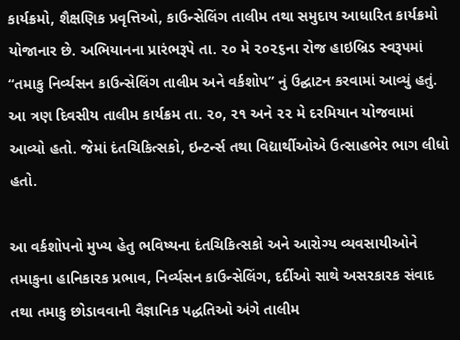કાર્યક્રમો, શૈક્ષણિક પ્રવૃત્તિઓ, કાઉન્સેલિંગ તાલીમ તથા સમુદાય આધારિત કાર્યક્રમો યોજાનાર છે. અભિયાનના પ્રારંભરૂપે તા. ૨૦ મે ૨૦૨૬ના રોજ હાઇબ્રિડ સ્વરૂપમાં “તમાકુ નિર્વ્યસન કાઉન્સેલિંગ તાલીમ અને વર્કશોપ” નું ઉદ્ઘાટન કરવામાં આવ્યું હતું. આ ત્રણ દિવસીય તાલીમ કાર્યક્રમ તા. ૨૦, ૨૧ અને ૨૨ મે દરમિયાન યોજવામાં આવ્યો હતો. જેમાં દંતચિકિત્સકો, ઇન્ટર્ન્સ તથા વિદ્યાર્થીઓએ ઉત્સાહભેર ભાગ લીધો હતો.

આ વર્કશોપનો મુખ્ય હેતુ ભવિષ્યના દંતચિકિત્સકો અને આરોગ્ય વ્યવસાયીઓને તમાકુના હાનિકારક પ્રભાવ, નિર્વ્યસન કાઉન્સેલિંગ, દર્દીઓ સાથે અસરકારક સંવાદ તથા તમાકુ છોડાવવાની વૈજ્ઞાનિક પદ્ધતિઓ અંગે તાલીમ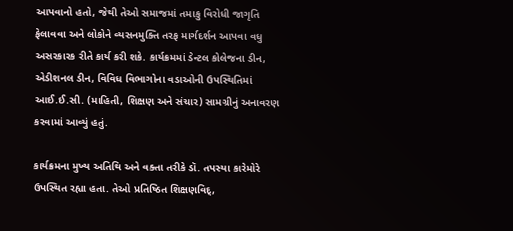આપવાનો હતો, જેથી તેઓ સમાજમાં તમાકુ વિરોધી જાગૃતિ ફેલાવવા અને લોકોને વ્યસનમુક્તિ તરફ માર્ગદર્શન આપવા વધુ અસરકારક રીતે કાર્ય કરી શકે. કાર્યક્રમમાં ડેન્ટલ કોલેજના ડીન, એડીશનલ ડીન, વિવિધ વિભાગોના વડાઓની ઉપસ્થિતિમાં આઈ.ઈ.સી. (માહિતી, શિક્ષણ અને સંચાર) સામગ્રીનું અનાવરણ કરવામાં આવ્યું હતું.

કાર્યક્રમના મુખ્ય અતિથિ અને વક્તા તરીકે ડૉ. તપસ્યા કારેમોરે ઉપસ્થિત રહ્યા હતા. તેઓ પ્રતિષ્ઠિત શિક્ષણવિદ્,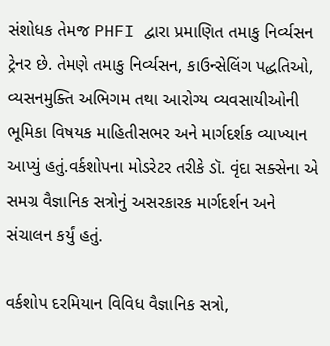સંશોધક તેમજ PHFI દ્વારા પ્રમાણિત તમાકુ નિર્વ્યસન ટ્રેનર છે. તેમણે તમાકુ નિર્વ્યસન, કાઉન્સેલિંગ પદ્ધતિઓ, વ્યસનમુક્તિ અભિગમ તથા આરોગ્ય વ્યવસાયીઓની ભૂમિકા વિષયક માહિતીસભર અને માર્ગદર્શક વ્યાખ્યાન આપ્યું હતું.વર્કશોપના મોડરેટર તરીકે ડૉ. વૃંદા સક્સેના એ સમગ્ર વૈજ્ઞાનિક સત્રોનું અસરકારક માર્ગદર્શન અને સંચાલન કર્યું હતું.

વર્કશોપ દરમિયાન વિવિધ વૈજ્ઞાનિક સત્રો,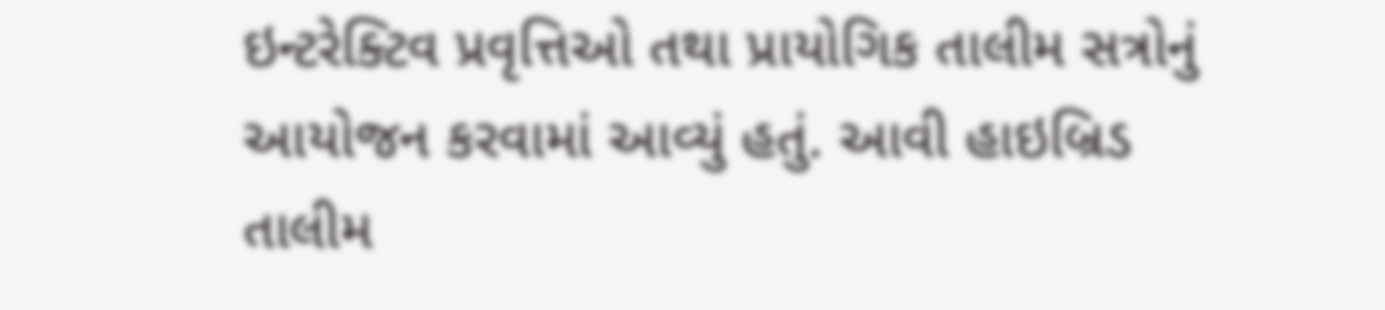ઇન્ટરેક્ટિવ પ્રવૃત્તિઓ તથા પ્રાયોગિક તાલીમ સત્રોનું આયોજન કરવામાં આવ્યું હતું. આવી હાઇબ્રિડ તાલીમ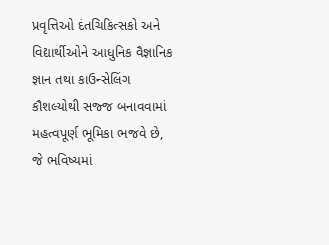પ્રવૃત્તિઓ દંતચિકિત્સકો અને વિદ્યાર્થીઓને આધુનિક વૈજ્ઞાનિક જ્ઞાન તથા કાઉન્સેલિંગ કૌશલ્યોથી સજ્જ બનાવવામાં મહત્વપૂર્ણ ભૂમિકા ભજવે છે, જે ભવિષ્યમાં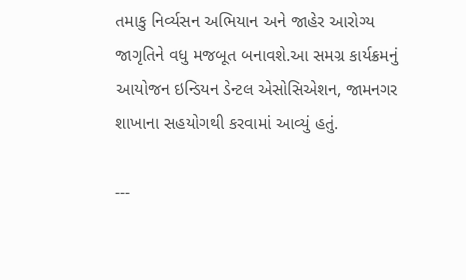તમાકુ નિર્વ્યસન અભિયાન અને જાહેર આરોગ્ય જાગૃતિને વધુ મજબૂત બનાવશે.આ સમગ્ર કાર્યક્રમનું આયોજન ઇન્ડિયન ડેન્ટલ એસોસિએશન, જામનગર શાખાના સહયોગથી કરવામાં આવ્યું હતું.

---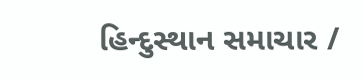હિન્દુસ્થાન સમાચાર /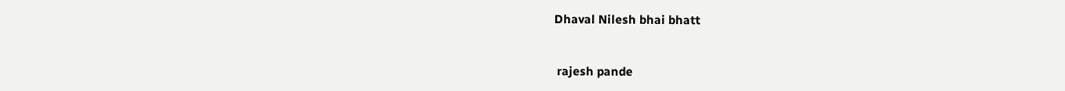Dhaval Nilesh bhai bhatt


 rajesh pande